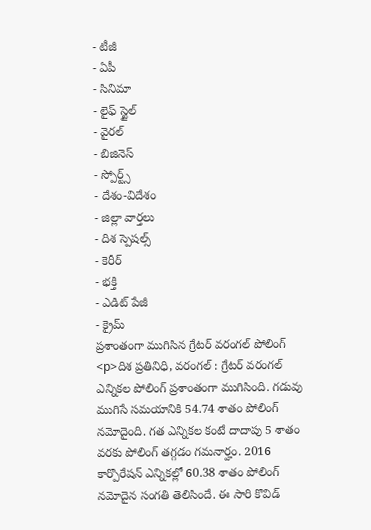- టీజీ
- ఏపీ
- సినిమా
- లైఫ్ స్టైల్
- వైరల్
- బిజినెస్
- స్పోర్ట్స్
- దేశం-విదేశం
- జిల్లా వార్తలు
- దిశ స్పెషల్స్
- కెరీర్
- భక్తి
- ఎడిట్ పేజీ
- క్రైమ్
ప్రశాంతంగా ముగిసిన గ్రేటర్ వరంగల్ పోలింగ్
<p>దిశ ప్రతినిధి, వరంగల్ : గ్రేటర్ వరంగల్ ఎన్నికల పోలింగ్ ప్రశాంతంగా ముగిసింది. గడువు ముగిసే సమయానికి 54.74 శాతం పోలింగ్ నమోదైంది. గత ఎన్నికల కంటే దాదాపు 5 శాతం వరకు పోలింగ్ తగ్గడం గమనార్హం. 2016 కార్పొరేషన్ ఎన్నికల్లో 60.38 శాతం పోలింగ్ నమోదైన సంగతి తెలిసిందే. ఈ సారి కొవిడ్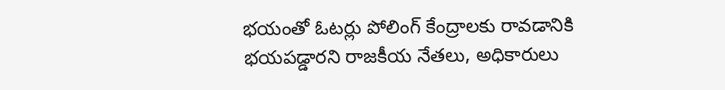భయంతో ఓటర్లు పోలింగ్ కేంద్రాలకు రావడానికి భయపడ్డారని రాజకీయ నేతలు, అధికారులు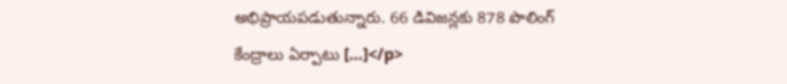అభిప్రాయపడుతున్నారు. 66 డివిజన్లకు 878 పొలింగ్ కేంద్రాలు ఏర్పాటు […]</p>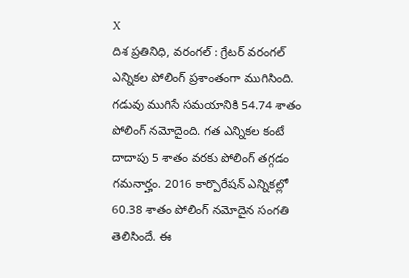X
దిశ ప్రతినిధి, వరంగల్ : గ్రేటర్ వరంగల్ ఎన్నికల పోలింగ్ ప్రశాంతంగా ముగిసింది. గడువు ముగిసే సమయానికి 54.74 శాతం పోలింగ్ నమోదైంది. గత ఎన్నికల కంటే దాదాపు 5 శాతం వరకు పోలింగ్ తగ్గడం గమనార్హం. 2016 కార్పొరేషన్ ఎన్నికల్లో 60.38 శాతం పోలింగ్ నమోదైన సంగతి తెలిసిందే. ఈ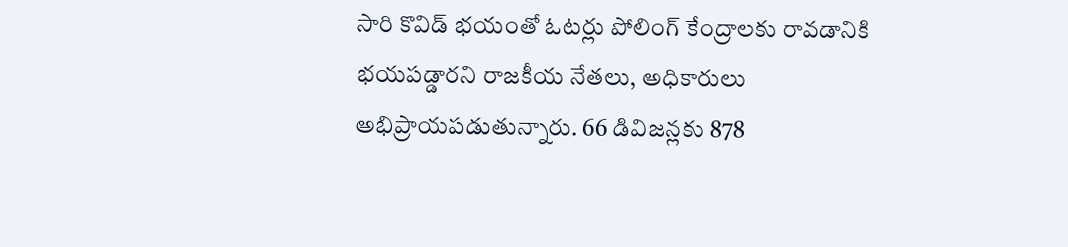సారి కొవిడ్ భయంతో ఓటర్లు పోలింగ్ కేంద్రాలకు రావడానికి భయపడ్డారని రాజకీయ నేతలు, అధికారులు అభిప్రాయపడుతున్నారు. 66 డివిజన్లకు 878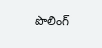పొలింగ్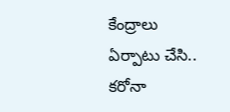కేంద్రాలు ఏర్పాటు చేసి.. కరోనా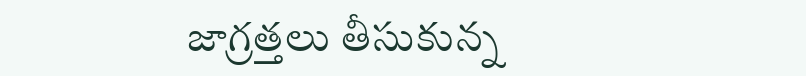జాగ్రత్తలు తీసుకున్న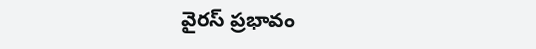వైరస్ ప్రభావం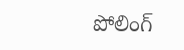పోలింగ్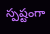స్పష్టంగా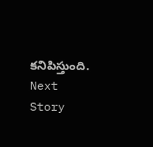కనిపిస్తుంది.
Next Story